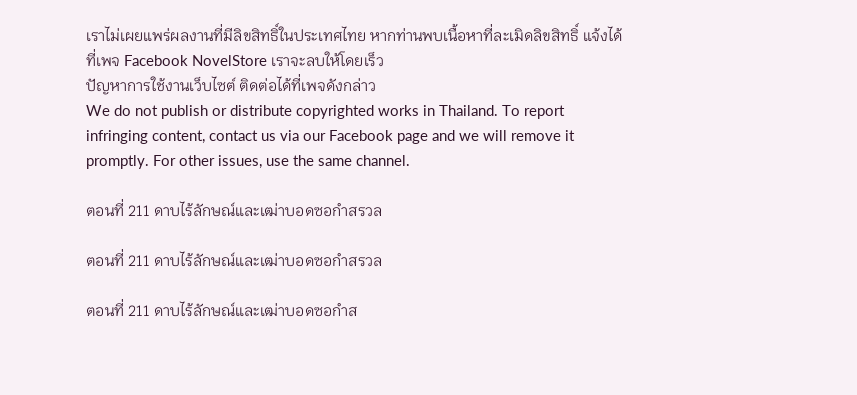เราไม่เผยแพร่ผลงานที่มีลิขสิทธิ์ในประเทศไทย หากท่านพบเนื้อหาที่ละเมิดลิขสิทธิ์ แจ้งได้ที่เพจ Facebook NovelStore เราจะลบให้โดยเร็ว
ปัญหาการใช้งานเว็บไซต์ ติดต่อได้ที่เพจดังกล่าว
We do not publish or distribute copyrighted works in Thailand. To report infringing content, contact us via our Facebook page and we will remove it promptly. For other issues, use the same channel.

ตอนที่ 211 ดาบไร้ลักษณ์และเฒ่าบอดซอกำสรวล

ตอนที่ 211 ดาบไร้ลักษณ์และเฒ่าบอดซอกำสรวล

ตอนที่ 211 ดาบไร้ลักษณ์และเฒ่าบอดซอกำส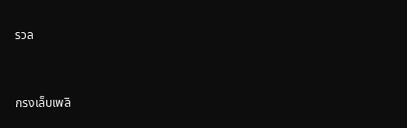รวล


กรงเล็บเพลิ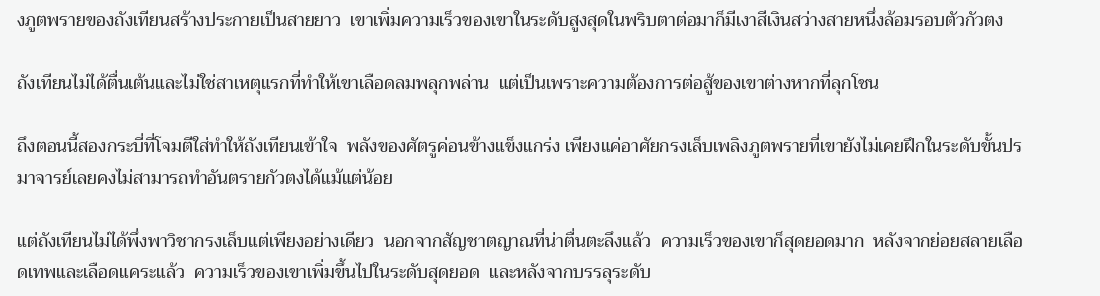งภูตพรายของถังเทียนสร้างประกายเป็นสายยาว  เขาเพิ่มความเร็วของเขาในระดับสูงสุดในพริบตาต่อมาก็มีเงาสีเงินสว่างสายหนึ่งล้อมรอบตัวกัวตง

ถังเทียนไม่ได้ตื่นเต้นและไม่ใช่สาเหตุแรกที่ทำให้เขาเลือดลมพลุกพล่าน  แต่เป็นเพราะความต้องการต่อสู้ของเขาต่างหากที่ลุกโชน

ถึงตอนนี้สองกระบี่ที่โจมตีใส่ทำให้ถังเทียนเข้าใจ  พลังของศัตรูค่อนข้างแข็งแกร่ง เพียงแค่อาศัยกรงเล็บเพลิงภูตพรายที่เขายังไม่เคยฝึกในระดับขั้นปรมาจารย์เลยคงไม่สามารถทำอันตรายกัวตงได้แม้แต่น้อย

แต่ถังเทียนไม่ได้พึ่งพาวิชากรงเล็บแต่เพียงอย่างเดียว  นอกจากสัญชาตญาณที่น่าตื่นตะลึงแล้ว  ความเร็วของเขาก็สุดยอดมาก  หลังจากย่อยสลายเลือดเทพและเลือดแคระแล้ว  ความเร็วของเขาเพิ่มขึ้นไปในระดับสุดยอด  และหลังจากบรรลุระดับ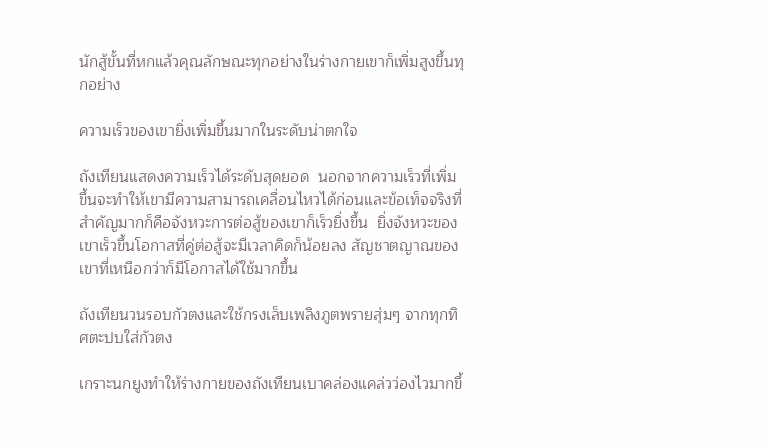นักสู้ขั้นที่หกแล้วคุณลักษณะทุกอย่างในร่างกายเขาก็เพิ่มสูงขึ้นทุกอย่าง

ความเร็วของเขายิ่งเพิ่มขึ้นมากในระดับน่าตกใจ

ถังเทียนแสดงความเร็วได้ระดับสุดยอด  นอกจากความเร็วที่เพิ่มขึ้นจะทำให้เขามีความสามารถเคลื่อนไหวได้ก่อนและข้อเท็จจริงที่สำคัญมากก็คือจังหวะการต่อสู้ของเขาก็เร็วยิ่งขึ้น  ยิ่งจังหวะของเขาเร็วขึ้นโอกาสที่คู่ต่อสู้จะมีเวลาคิดก็น้อยลง สัญชาตญาณของเขาที่เหนือกว่าก็มีโอกาสได้ใช้มากขึ้น

ถังเทียนวนรอบกัวตงและใช้กรงเล็บเพลิงภูตพรายสุ่มๆ จากทุกทิศตะปบใส่กัวตง

เกราะนกยูงทำให้ร่างกายของถังเทียนเบาคล่องแคล่วว่องไวมากขึ้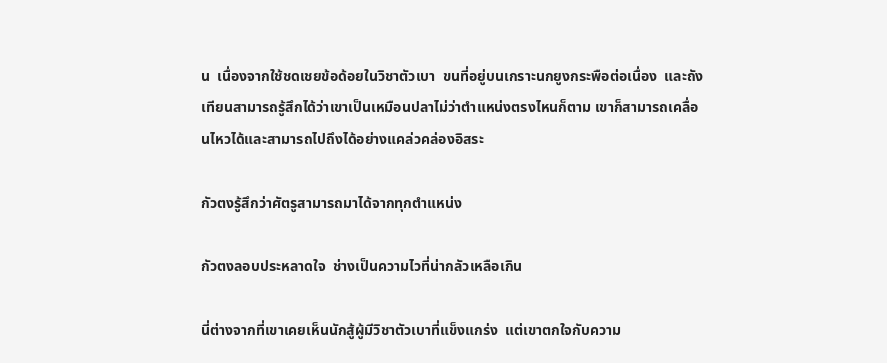น  เนื่องจากใช้ชดเชยข้อด้อยในวิชาตัวเบา  ขนที่อยู่บนเกราะนกยูงกระพือต่อเนื่อง  และถังเทียนสามารถรู้สึกได้ว่าเขาเป็นเหมือนปลาไม่ว่าตำแหน่งตรงไหนก็ตาม เขาก็สามารถเคลื่อนไหวได้และสามารถไปถึงได้อย่างแคล่วคล่องอิสระ

กัวตงรู้สึกว่าศัตรูสามารถมาได้จากทุกตำแหน่ง

กัวตงลอบประหลาดใจ  ช่างเป็นความไวที่น่ากลัวเหลือเกิน

นี่ต่างจากที่เขาเคยเห็นนักสู้ผู้มีวิชาตัวเบาที่แข็งแกร่ง  แต่เขาตกใจกับความ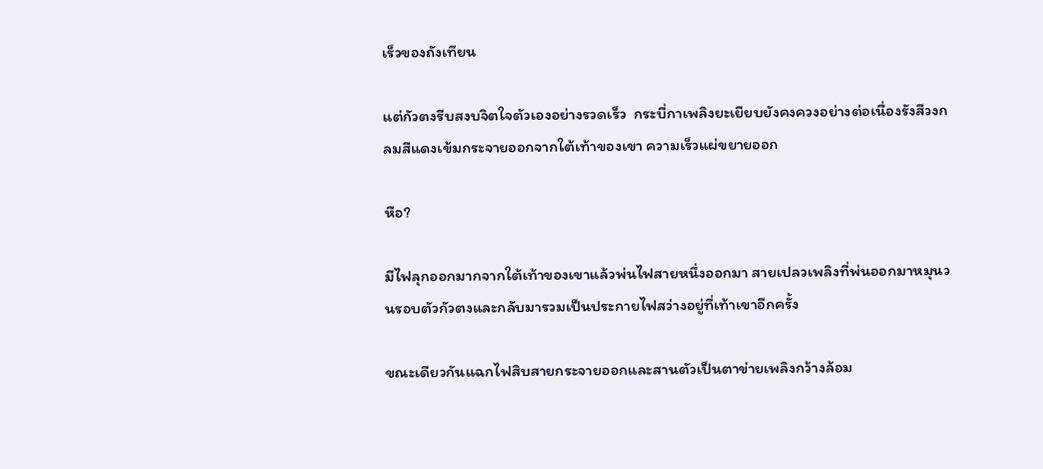เร็วของถังเทียน

แต่กัวตงรีบสงบจิตใจตัวเองอย่างรวดเร็ว  กระบี่กาเพลิงยะเยียบยังคงควงอย่างต่อเนื่องรังสีวงกลมสีแดงเข้มกระจายออกจากใต้เท้าของเขา ความเร็วแผ่ขยายออก

หือ?

มีไฟลุกออกมากจากใต้เท้าของเขาแล้วพ่นไฟสายหนึ่งออกมา สายเปลวเพลิงที่พ่นออกมาหมุนวนรอบตัวกัวตงและกลับมารวมเป็นประกายไฟสว่างอยู่ที่เท้าเขาอีกครั้ง

ขณะเดียวกันแฉกไฟสิบสายกระจายออกและสานตัวเป็นตาข่ายเพลิงกว้างล้อม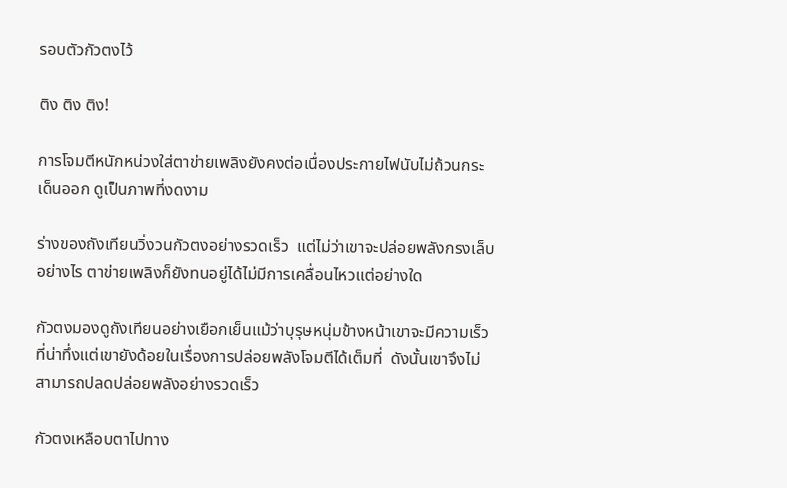รอบตัวกัวตงไว้

ติง ติง ติง!

การโจมตีหนักหน่วงใส่ตาข่ายเพลิงยังคงต่อเนื่องประกายไฟนับไม่ถ้วนกระเด็นออก ดูเป็นภาพที่งดงาม

ร่างของถังเทียนวิ่งวนกัวตงอย่างรวดเร็ว  แต่ไม่ว่าเขาจะปล่อยพลังกรงเล็บอย่างไร ตาข่ายเพลิงก็ยังทนอยู่ได้ไม่มีการเคลื่อนไหวแต่อย่างใด

กัวตงมองดูถังเทียนอย่างเยือกเย็นแม้ว่าบุรุษหนุ่มข้างหน้าเขาจะมีความเร็วที่น่าทึ่งแต่เขายังด้อยในเรื่องการปล่อยพลังโจมตีได้เต็มที่  ดังนั้นเขาจึงไม่สามารถปลดปล่อยพลังอย่างรวดเร็ว

กัวตงเหลือบตาไปทาง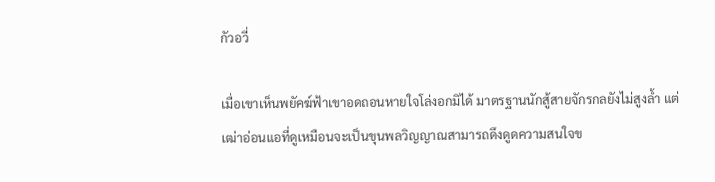กัวอวี่

เมื่อเขาเห็นพยัคฆ์ฟ้าเขาอดถอนหายใจโล่งอกมิได้ มาตรฐานนักสู้สายจักรกลยังไม่สูงล้ำ แต่เฒ่าอ่อนแอที่ดูเหมือนจะเป็นขุนพลวิญญาณสามารถดึงดูดความสนใจข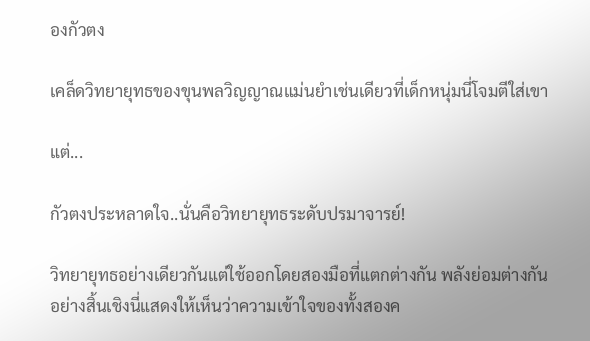องกัวตง

เคล็ดวิทยายุทธของขุนพลวิญญาณแม่นยำเช่นเดียวที่เด็กหนุ่มนี่โจมตีใส่เขา

แต่...

กัวตงประหลาดใจ..นั่นคือวิทยายุทธระดับปรมาจารย์!

วิทยายุทธอย่างเดียวกันแต่ใช้ออกโดยสองมือที่แตกต่างกัน พลังย่อมต่างกันอย่างสิ้นเชิงนี่แสดงให้เห็นว่าความเข้าใจของทั้งสองค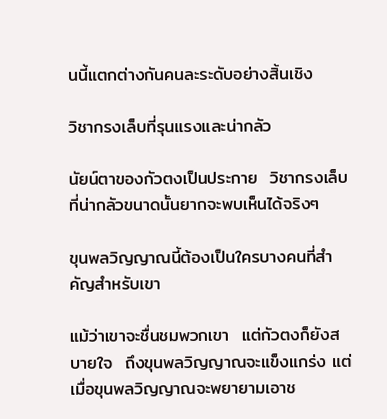นนี้แตกต่างกันคนละระดับอย่างสิ้นเชิง

วิชากรงเล็บที่รุนแรงและน่ากลัว

นัยน์ตาของกัวตงเป็นประกาย  วิชากรงเล็บที่น่ากลัวขนาดนั้นยากจะพบเห็นได้จริงๆ

ขุนพลวิญญาณนี้ต้องเป็นใครบางคนที่สำคัญสำหรับเขา

แม้ว่าเขาจะชื่นชมพวกเขา  แต่กัวตงก็ยังสบายใจ  ถึงขุนพลวิญญาณจะแข็งแกร่ง แต่เมื่อขุนพลวิญญาณจะพยายามเอาช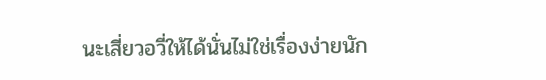นะเสี่ยวอวี่ให้ได้นั่นไม่ใช่เรื่องง่ายนัก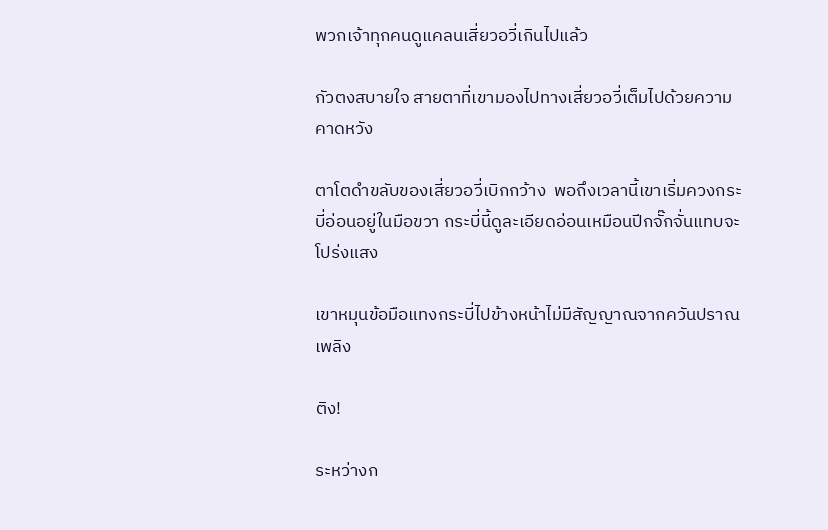พวกเจ้าทุกคนดูแคลนเสี่ยวอวี่เกินไปแล้ว

กัวตงสบายใจ สายตาที่เขามองไปทางเสี่ยวอวี่เต็มไปด้วยความคาดหวัง

ตาโตดำขลับของเสี่ยวอวี่เบิกกว้าง  พอถึงเวลานี้เขาเริ่มควงกระบี่อ่อนอยู่ในมือขวา กระบี่นี้ดูละเอียดอ่อนเหมือนปีกจั๊กจั่นแทบจะโปร่งแสง

เขาหมุนข้อมือแทงกระบี่ไปข้างหน้าไม่มีสัญญาณจากควันปราณเพลิง

ติง!

ระหว่างก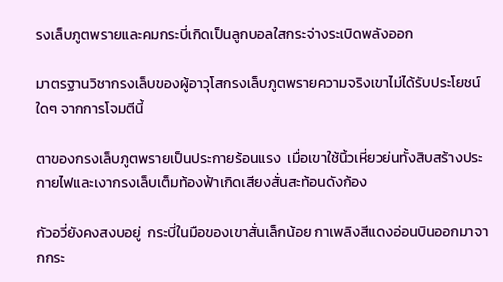รงเล็บภูตพรายและคมกระบี่เกิดเป็นลูกบอลใสกระจ่างระเบิดพลังออก

มาตรฐานวิชากรงเล็บของผู้อาวุโสกรงเล็บภูตพรายความจริงเขาไม่ได้รับประโยชน์ใดๆ จากการโจมตีนี้

ตาของกรงเล็บภูตพรายเป็นประกายร้อนแรง  เมื่อเขาใช้นิ้วเหี่ยวย่นทั้งสิบสร้างประกายไฟและเงากรงเล็บเต็มท้องฟ้าเกิดเสียงสั่นสะท้อนดังก้อง

กัวอวี่ยังคงสงบอยู่  กระบี่ในมือของเขาสั่นเล็กน้อย กาเพลิงสีแดงอ่อนบินออกมาจากกระ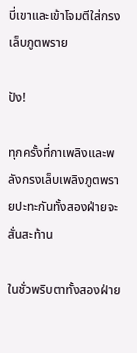บี่เขาและเข้าโจมตีใส่กรงเล็บภูตพราย

ปัง!

ทุกครั้งที่กาเพลิงและพลังกรงเล็บเพลิงภูตพรายปะทะกันทั้งสองฝ่ายจะสั่นสะท้าน

ในชั่วพริบตาทั้งสองฝ่าย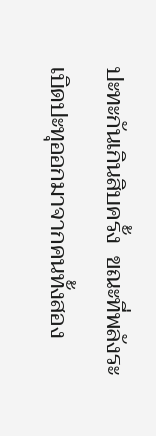ปะทะกันเกินสิบครั้ง  ขณะที่พลังระเบิดปะทุออกมาจากคนทั้งสอง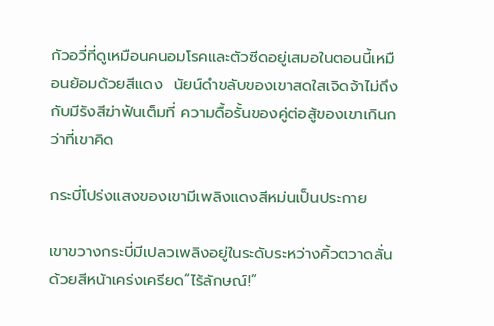กัวอวี่ที่ดูเหมือนคนอมโรคและตัวซีดอยู่เสมอในตอนนี้เหมือนย้อมด้วยสีแดง  นัยน์ดำขลับของเขาสดใสเจิดจ้าไม่ถึงกับมีรังสีฆ่าฟันเต็มที่ ความดื้อรั้นของคู่ต่อสู้ของเขาเกินกว่าที่เขาคิด

กระบี่โปร่งแสงของเขามีเพลิงแดงสีหม่นเป็นประกาย

เขาขวางกระบี่มีเปลวเพลิงอยู่ในระดับระหว่างคิ้วตวาดลั่นด้วยสีหน้าเคร่งเครียด“ไร้ลักษณ์!”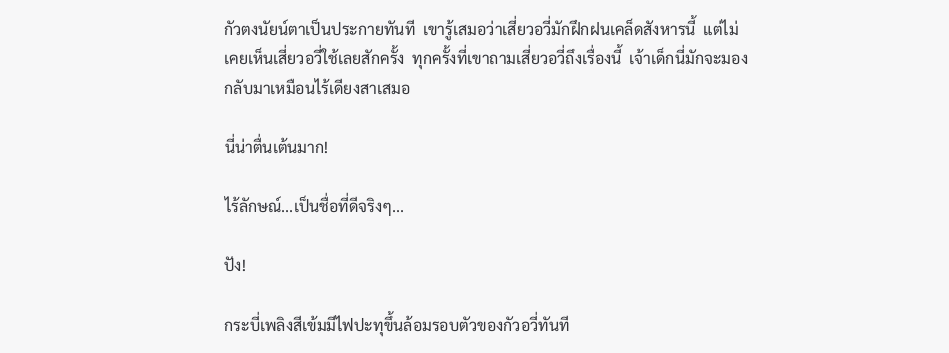กัวตงนัยน์ตาเป็นประกายทันที  เขารู้เสมอว่าเสี่ยวอวี่มักฝึกฝนเคล็ดสังหารนี้  แต่ไม่เคยเห็นเสี่ยวอวี่ใช้เลยสักครั้ง  ทุกครั้งที่เขาถามเสี่ยวอวี่ถึงเรื่องนี้  เจ้าเด็กนี่มักจะมองกลับมาเหมือนไร้เดียงสาเสมอ

นี่น่าตื่นเต้นมาก!

ไร้ลักษณ์...เป็นชื่อที่ดีจริงๆ...

ปัง!

กระบี่เพลิงสีเข้มมีไฟปะทุขึ้นล้อมรอบตัวของกัวอวี่ทันที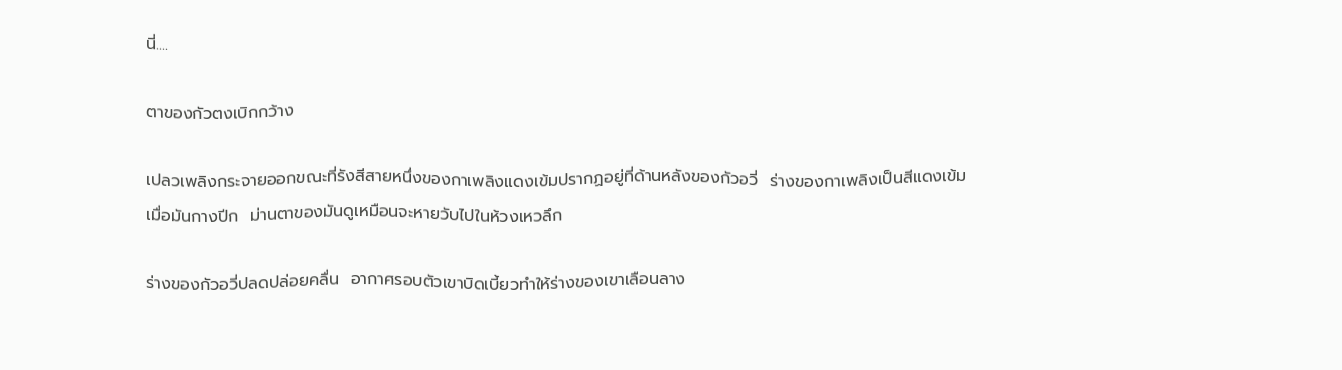นี่....

ตาของกัวตงเบิกกว้าง

เปลวเพลิงกระจายออกขณะที่รังสีสายหนึ่งของกาเพลิงแดงเข้มปรากฏอยู่ที่ด้านหลังของกัวอวี่  ร่างของกาเพลิงเป็นสีแดงเข้ม  เมื่อมันกางปีก  ม่านตาของมันดูเหมือนจะหายวับไปในห้วงเหวลึก

ร่างของกัวอวี่ปลดปล่อยคลื่น  อากาศรอบตัวเขาบิดเบี้ยวทำให้ร่างของเขาเลือนลาง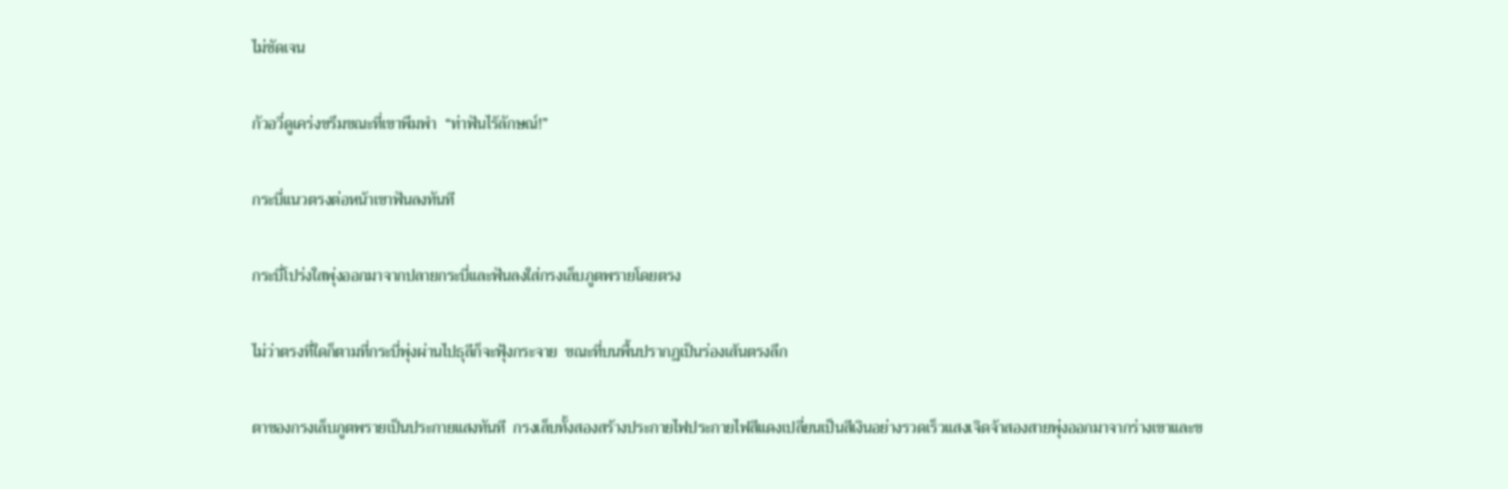ไม่ชัดเจน

กัวอวี่ดูเคร่งขรึมขณะที่เขาพึมพำ  “ท่าฟันไร้ลักษณ์!”

กระบี่แนวตรงต่อหน้าเขาฟันลงทันที

กระบี่โปร่งใสพุ่งออกมาจากปลายกระบี่และฟันลงใส่กรงเล็บภูตพรายโดยตรง

ไม่ว่าตรงที่ใดก็ตามที่กระบี่พุ่งผ่านไปธุลีก็จะฟุ้งกระจาย  ขณะที่บนพื้นปรากฏเป็นร่องเส้นตรงลึก

ตาของกรงเล็บภูตพรายเป็นประกายแสงทันที  กรงเล็บทั้งสองสร้างประกายไฟประกายไฟสีแดงเปลี่ยนเป็นสีเงินอย่างรวดเร็วแสงเจิดจ้าสองสายพุ่งออกมาจากร่างเขาและข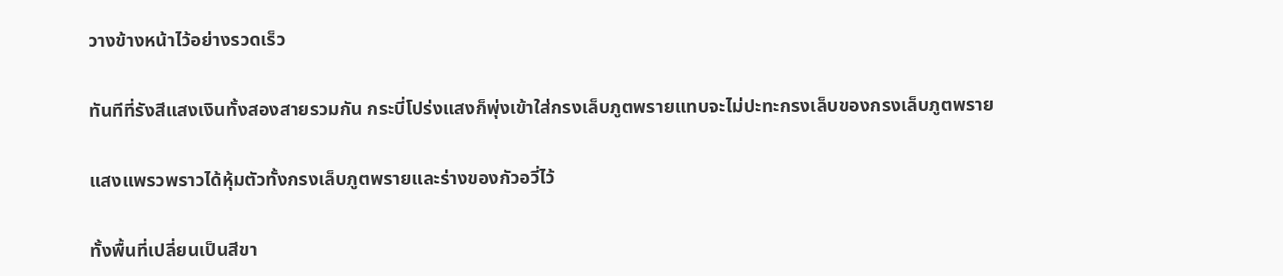วางข้างหน้าไว้อย่างรวดเร็ว

ทันทีที่รังสีแสงเงินทั้งสองสายรวมกัน กระบี่โปร่งแสงก็พุ่งเข้าใส่กรงเล็บภูตพรายแทบจะไม่ปะทะกรงเล็บของกรงเล็บภูตพราย

แสงแพรวพราวได้หุ้มตัวทั้งกรงเล็บภูตพรายและร่างของกัวอวี่ไว้

ทั้งพื้นที่เปลี่ยนเป็นสีขา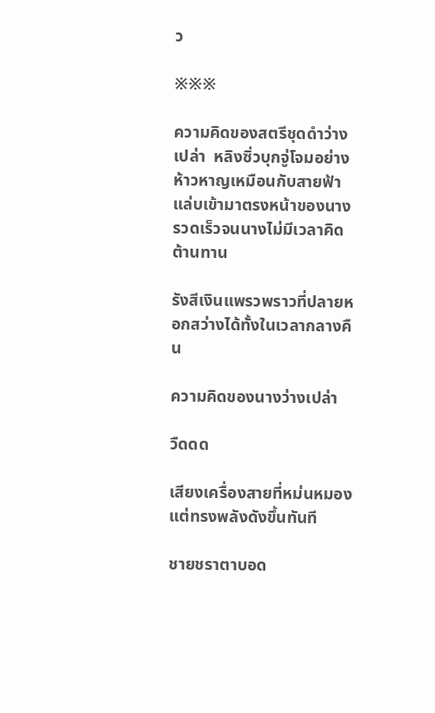ว

※※※

ความคิดของสตรีชุดดำว่างเปล่า  หลิงซิ่วบุกจู่โจมอย่างห้าวหาญเหมือนกับสายฟ้าแล่บเข้ามาตรงหน้าของนางรวดเร็วจนนางไม่มีเวลาคิดต้านทาน

รังสีเงินแพรวพราวที่ปลายหอกสว่างได้ทั้งในเวลากลางคืน

ความคิดของนางว่างเปล่า

วืดดด

เสียงเครื่องสายที่หม่นหมองแต่ทรงพลังดังขึ้นทันที

ชายชราตาบอด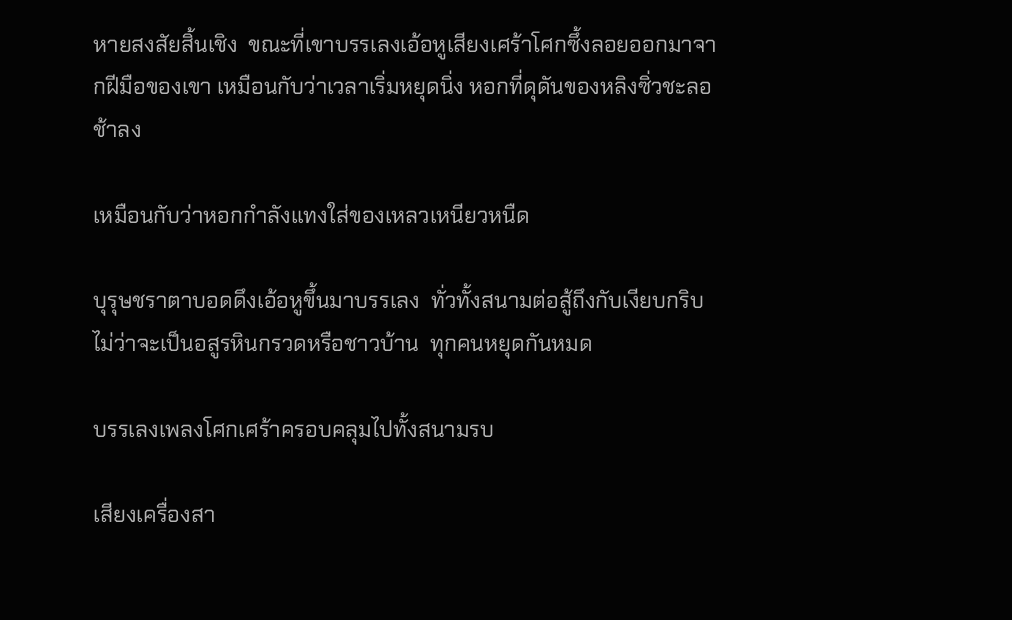หายสงสัยสิ้นเชิง  ขณะที่เขาบรรเลงเอ้อหูเสียงเศร้าโศกซึ้งลอยออกมาจากฝีมือของเขา เหมือนกับว่าเวลาเริ่มหยุดนิ่ง หอกที่ดุดันของหลิงซิ่วชะลอช้าลง

เหมือนกับว่าหอกกำลังแทงใส่ของเหลวเหนียวหนืด

บุรุษชราตาบอดดึงเอ้อหูขึ้นมาบรรเลง  ทั่วทั้งสนามต่อสู้ถึงกับเงียบกริบ  ไม่ว่าจะเป็นอสูรหินกรวดหรือชาวบ้าน  ทุกคนหยุดกันหมด

บรรเลงเพลงโศกเศร้าครอบคลุมไปทั้งสนามรบ

เสียงเครื่องสา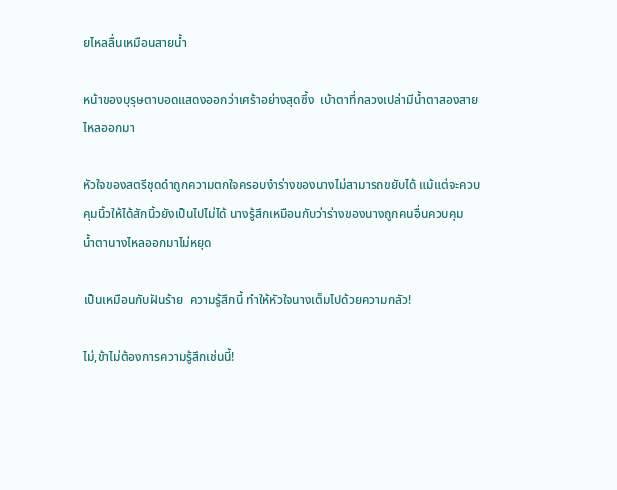ยไหลลื่นเหมือนสายน้ำ

หน้าของบุรุษตาบอดแสดงออกว่าเศร้าอย่างสุดซึ้ง  เบ้าตาที่กลวงเปล่ามีน้ำตาสองสายไหลออกมา

หัวใจของสตรีชุดดำถูกความตกใจครอบงำร่างของนางไม่สามารถขยับได้ แม้แต่จะควบคุมนิ้วให้ได้สักนิ้วยังเป็นไปไม่ได้ นางรู้สึกเหมือนกับว่าร่างของนางถูกคนอื่นควบคุม  น้ำตานางไหลออกมาไม่หยุด

เป็นเหมือนกับฝันร้าย  ความรู้สึกนี้ ทำให้หัวใจนางเต็มไปด้วยความกลัว!

ไม่,ข้าไม่ต้องการความรู้สึกเช่นนี้!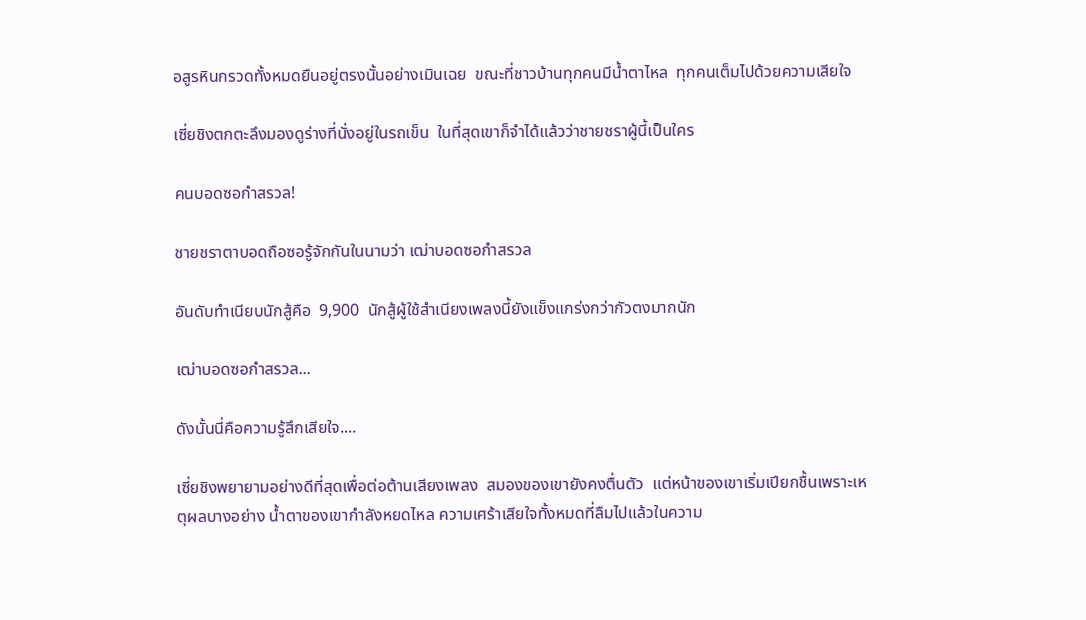อสูรหินกรวดทั้งหมดยืนอยู่ตรงนั้นอย่างเมินเฉย  ขณะที่ชาวบ้านทุกคนมีน้ำตาไหล  ทุกคนเต็มไปด้วยความเสียใจ

เซี่ยชิงตกตะลึงมองดูร่างที่นั่งอยู่ในรถเข็น  ในที่สุดเขาก็จำได้แล้วว่าชายชราผู้นี้เป็นใคร

คนบอดซอกำสรวล!

ชายชราตาบอดถือซอรู้จักกันในนามว่า เฒ่าบอดซอกำสรวล

อันดับทำเนียบนักสู้คือ  9,900  นักสู้ผู้ใช้สำเนียงเพลงนี้ยังแข็งแกร่งกว่ากัวตงมากนัก

เฒ่าบอดซอกำสรวล...

ดังนั้นนี่คือความรู้สึกเสียใจ....

เซี่ยชิงพยายามอย่างดีที่สุดเพื่อต่อต้านเสียงเพลง  สมองของเขายังคงตื่นตัว  แต่หน้าของเขาเริ่มเปียกชื้นเพราะเหตุผลบางอย่าง น้ำตาของเขากำลังหยดไหล ความเศร้าเสียใจทั้งหมดที่ลืมไปแล้วในความ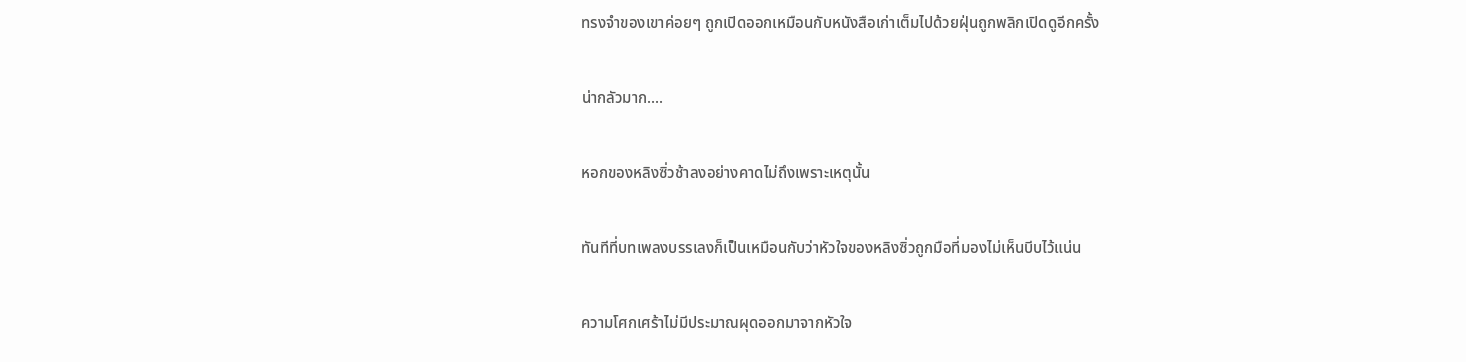ทรงจำของเขาค่อยๆ ถูกเปิดออกเหมือนกับหนังสือเก่าเต็มไปด้วยฝุ่นถูกพลิกเปิดดูอีกครั้ง

น่ากลัวมาก....

หอกของหลิงซิ่วช้าลงอย่างคาดไม่ถึงเพราะเหตุนั้น

ทันทีที่บทเพลงบรรเลงก็เป็นเหมือนกับว่าหัวใจของหลิงซิ่วถูกมือที่มองไม่เห็นบีบไว้แน่น

ความโศกเศร้าไม่มีประมาณผุดออกมาจากหัวใจ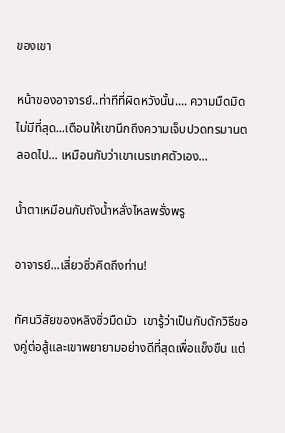ของเขา

หน้าของอาจารย์..ท่าทีที่ผิดหวังนั้น.... ความมืดมิดไม่มีที่สุด...เตือนให้เขานึกถึงความเจ็บปวดทรมานตลอดไป... เหมือนกับว่าเขาเนรเทศตัวเอง...

น้ำตาเหมือนกับถังน้ำหลั่งไหลพรั่งพรู

อาจารย์...เสี่ยวซิ่วคิดถึงท่าน!

ทัศนวิสัยของหลิงซิ่วมืดมัว  เขารู้ว่าเป็นกับดักวิธีของคู่ต่อสู้และเขาพยายามอย่างดีที่สุดเพื่อแข็งขืน แต่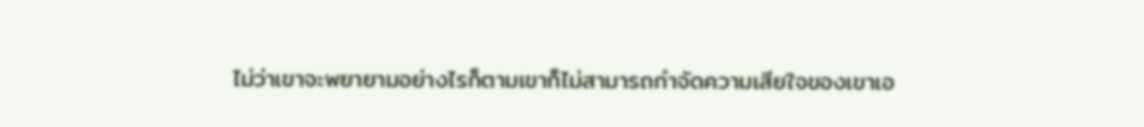ไม่ว่าเขาจะพยายามอย่างไรก็ตามเขาก็ไม่สามารถกำจัดความเสียใจของเขาเอ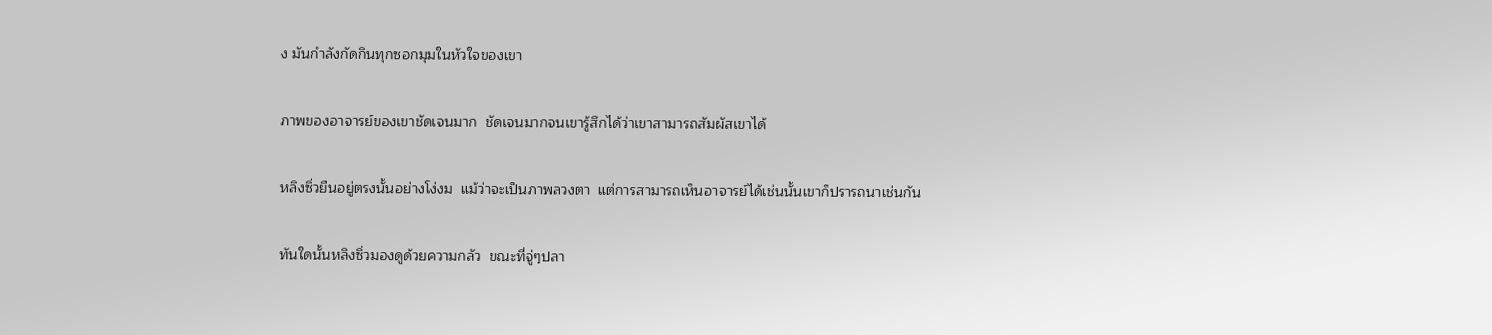ง มันกำลังกัดกินทุกซอกมุมในหัวใจของเขา

ภาพของอาจารย์ของเขาชัดเจนมาก  ชัดเจนมากจนเขารู้สึกได้ว่าเขาสามารถสัมผัสเขาได้

หลิงซิ่วยืนอยู่ตรงนั้นอย่างโง่งม  แม้ว่าจะเป็นภาพลวงตา  แต่การสามารถเห็นอาจารย์ได้เช่นนั้นเขาก็ปรารถนาเช่นกัน

ทันใดนั้นหลิงซิ่วมองดูด้วยความกลัว  ขณะที่จู่ๆปลา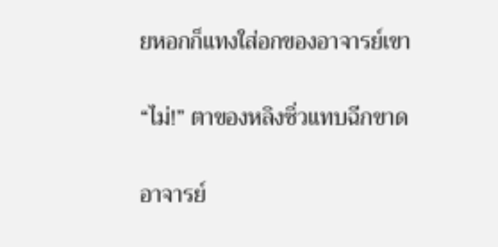ยหอกก็แทงใส่อกของอาจารย์เขา

“ไม่!” ตาของหลิงซิ่วแทบฉีกขาด

อาจารย์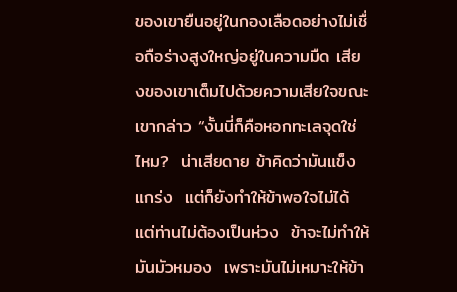ของเขายืนอยู่ในกองเลือดอย่างไม่เชื่อถือร่างสูงใหญ่อยู่ในความมืด เสียงของเขาเต็มไปด้วยความเสียใจขณะเขากล่าว “งั้นนี่ก็คือหอกทะเลจุดใช่ไหม?  น่าเสียดาย ข้าคิดว่ามันแข็งแกร่ง  แต่ก็ยังทำให้ข้าพอใจไม่ได้  แต่ท่านไม่ต้องเป็นห่วง  ข้าจะไม่ทำให้มันมัวหมอง  เพราะมันไม่เหมาะให้ข้า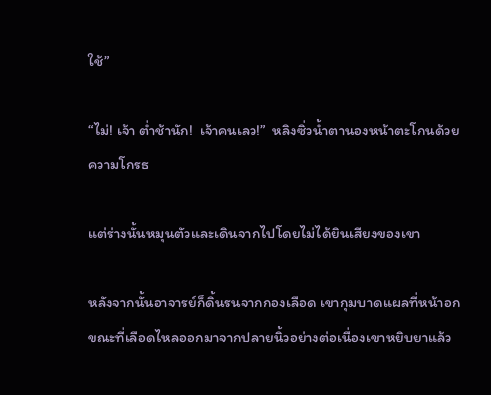ใช้”

“ไม่! เจ้า ต่ำช้านัก!  เจ้าคนเลว!”  หลิงซิ่วน้ำตานองหน้าตะโกนด้วยความโกรธ

แต่ร่างนั้นหมุนตัวและเดินจากไปโดยไม่ได้ยินเสียงของเขา

หลังจากนั้นอาจารย์ก็ดิ้นรนจากกองเลือด เขากุมบาดแผลที่หน้าอก  ขณะที่เลือดไหลออกมาจากปลายนิ้วอย่างต่อเนื่องเขาหยิบยาแล้ว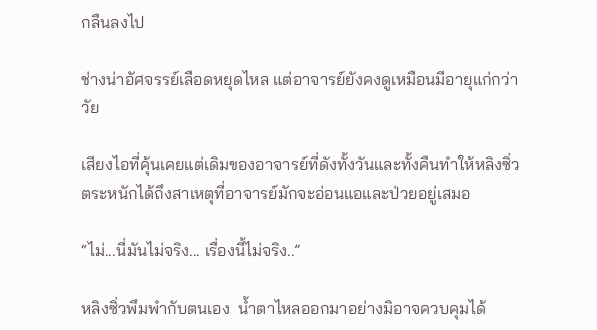กลืนลงไป

ช่างน่าอัศจรรย์เลือดหยุดไหล แต่อาจารย์ยังคงดูเหมือนมีอายุแก่กว่าวัย

เสียงไอที่คุ้นเคยแต่เดิมของอาจารย์ที่ดังทั้งวันและทั้งคืนทำให้หลิงซิ่วตระหนักได้ถึงสาเหตุที่อาจารย์มักจะอ่อนแอและป่วยอยู่เสมอ

“ไม่...นี่มันไม่จริง... เรื่องนี้ไม่จริง..”

หลิงซิ่วพึมพำกับตนเอง  น้ำตาไหลออกมาอย่างมิอาจควบคุมได้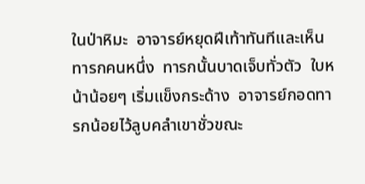ในป่าหิมะ  อาจารย์หยุดฝีเท้าทันทีและเห็นทารกคนหนึ่ง  ทารกนั้นบาดเจ็บทั่วตัว  ใบหน้าน้อยๆ เริ่มแข็งกระด้าง  อาจารย์กอดทารกน้อยไว้ลูบคลำเขาชั่วขณะ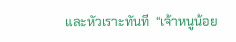และหัวเราะทันที  “เจ้าหนูน้อย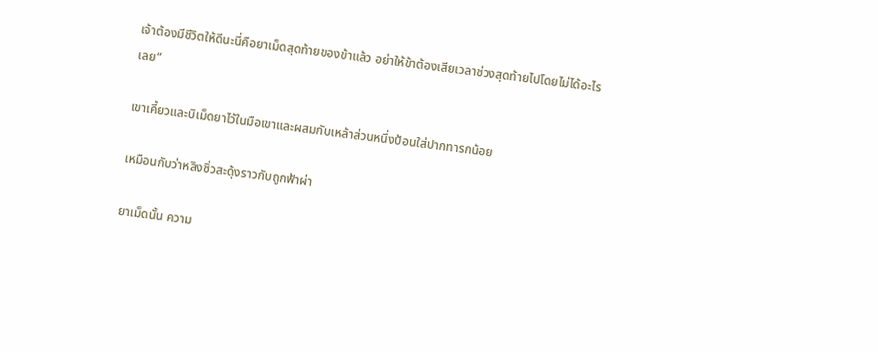เจ้าต้องมีชีวิตให้ดีนะนี่คือยาเม็ดสุดท้ายของข้าแล้ว อย่าให้ข้าต้องเสียเวลาช่วงสุดท้ายไปโดยไม่ได้อะไรเลย”

เขาเคี้ยวและบิเม็ดยาไว้ในมือเขาและผสมกับเหล้าส่วนหนึ่งป้อนใส่ปากทารกน้อย

เหมือนกับว่าหลิงซิ่วสะดุ้งราวกับถูกฟ้าผ่า

ยาเม็ดนั้น ความ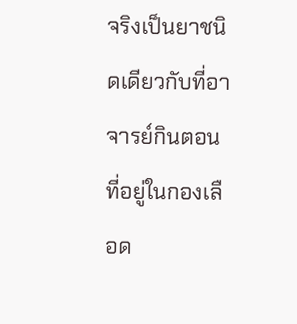จริงเป็นยาชนิดเดียวกับที่อาจารย์กินตอนที่อยู่ในกองเลือด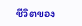ชีวิตของ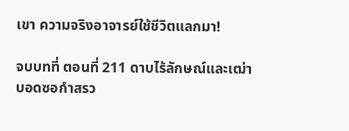เขา ความจริงอาจารย์ใช้ชีวิตแลกมา!

จบบทที่ ตอนที่ 211 ดาบไร้ลักษณ์และเฒ่าบอดซอกำสรว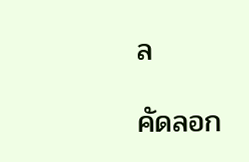ล

คัดลอก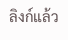ลิงก์แล้ว